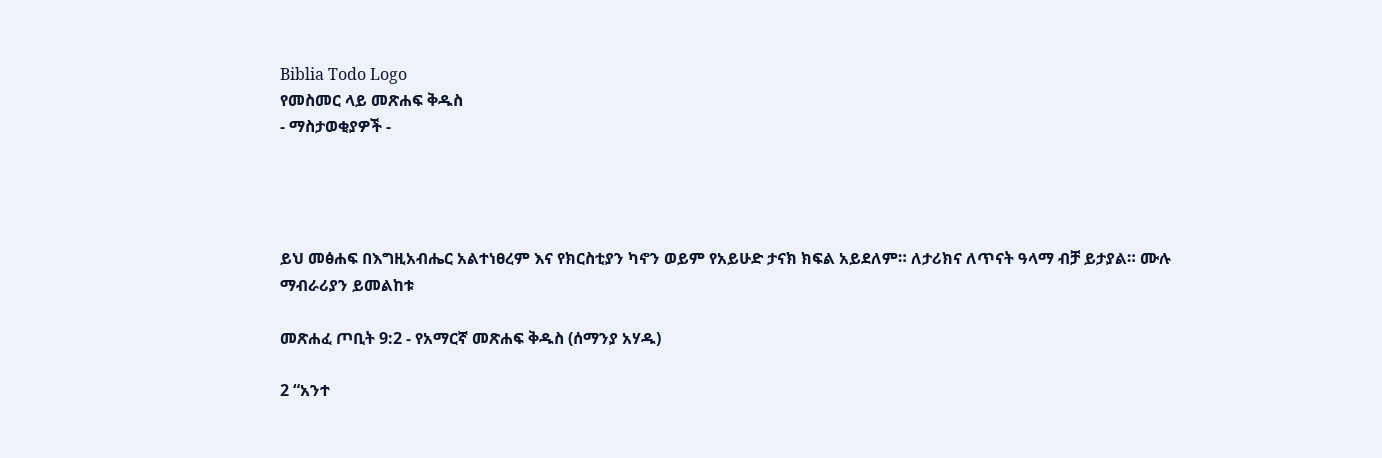Biblia Todo Logo
የመስመር ላይ መጽሐፍ ቅዱስ
- ማስታወቂያዎች -




ይህ መፅሐፍ በእግዚአብሔር አልተነፀረም እና የክርስቲያን ካኖን ወይም የአይሁድ ታናክ ክፍል አይደለም። ለታሪክና ለጥናት ዓላማ ብቻ ይታያል። ሙሉ ማብራሪያን ይመልከቱ

መጽሐፈ ጦቢት 9:2 - የአማርኛ መጽሐፍ ቅዱስ (ሰማንያ አሃዱ)

2 “አንተ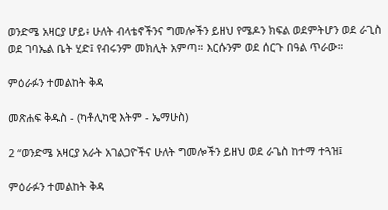ወንድሜ አዛርያ ሆይ፥ ሁለት ብላቴኖችንና ግመሎችን ይዘህ የሜዶን ክፍል ወደምትሆን ወደ ራጊስ ወደ ገባኤል ቤት ሂድ፤ የብሩንም መክሊት አምጣ። እርሱንም ወደ ሰርጉ በዓል ጥራው።

ምዕራፉን ተመልከት ቅዳ

መጽሐፍ ቅዱስ - (ካቶሊካዊ እትም - ኤማሁስ)

2 “ወንድሜ አዛርያ አራት አገልጋዮችና ሁለት ግመሎችን ይዘህ ወደ ራጌስ ከተማ ተጓዝ፤

ምዕራፉን ተመልከት ቅዳ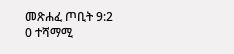መጽሐፈ ጦቢት 9:2
0 ተሻማሚ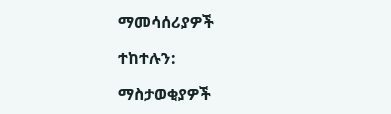ማመሳሰሪያዎች

ተከተሉን:

ማስታወቂያዎች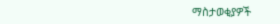ማስታወቂያዎች